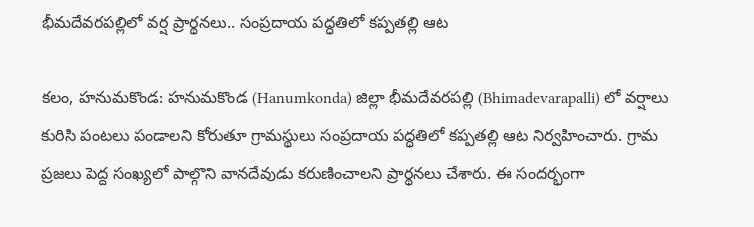భీమదేవరపల్లిలో వర్ష ప్రార్థనలు.. సంప్రదాయ పద్ధతిలో కప్పతల్లి ఆట

కలం, హనుమకొండ: హనుమకొండ (Hanumkonda) జిల్లా భీమదేవరపల్లి (Bhimadevarapalli) లో వర్షాలు కురిసి పంటలు పండాలని కోరుతూ గ్రామస్థులు సంప్రదాయ పద్ధతిలో కప్పతల్లి ఆట నిర్వహించారు. గ్రామ ప్రజలు పెద్ద సంఖ్యలో పాల్గొని వానదేవుడు కరుణించాలని ప్రార్థనలు చేశారు. ఈ సందర్భంగా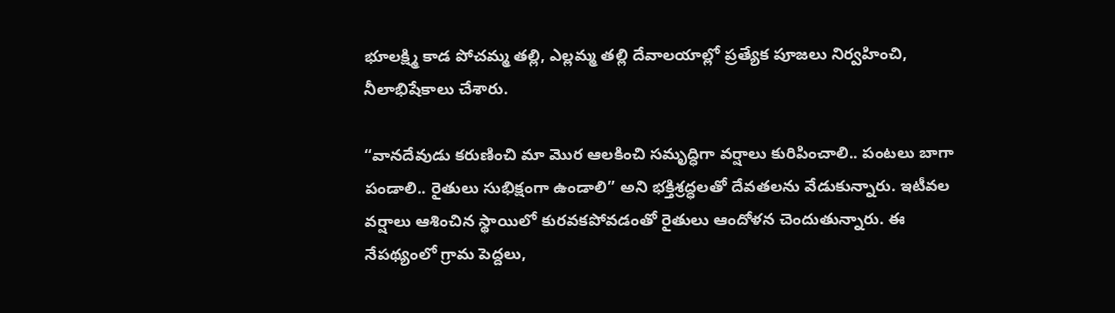భూలక్ష్మి కాడ పోచమ్మ తల్లి, ఎల్లమ్మ తల్లి దేవాలయాల్లో ప్రత్యేక పూజలు నిర్వహించి, నీలాభిషేకాలు చేశారు.

“వానదేవుడు కరుణించి మా మొర ఆలకించి సమృద్ధిగా వర్షాలు కురిపించాలి.. పంటలు బాగా పండాలి.. రైతులు సుభిక్షంగా ఉండాలి” అని భక్తిశ్రద్ధలతో దేవతలను వేడుకున్నారు. ఇటీవల వర్షాలు ఆశించిన స్థాయిలో కురవకపోవడంతో రైతులు ఆందోళన చెందుతున్నారు. ఈ నేపథ్యంలో గ్రామ పెద్దలు,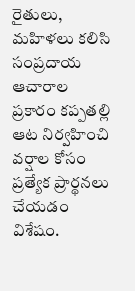రైతులు, మహిళలు కలిసి సంప్రదాయ ఆచారాల ప్రకారం కప్పతల్లి ఆట నిర్వహించి వర్షాల కోసం ప్రత్యేక ప్రార్థనలు చేయడం విశేషం.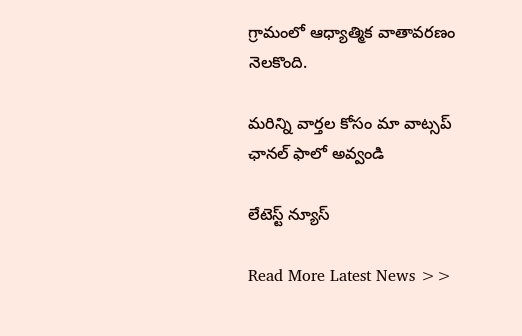గ్రామంలో ఆధ్యాత్మిక వాతావరణం నెలకొంది.

మ‌రిన్ని వార్త‌ల కోసం మా వాట్స‌ప్ ఛాన‌ల్ ఫాలో అవ్వండి

లేటెస్ట్ న్యూస్‌

Read More Latest News >>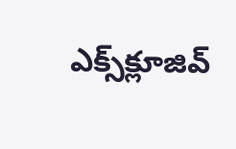ఎక్స్‌క్లూజివ్‌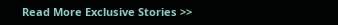Read More Exclusive Stories >>